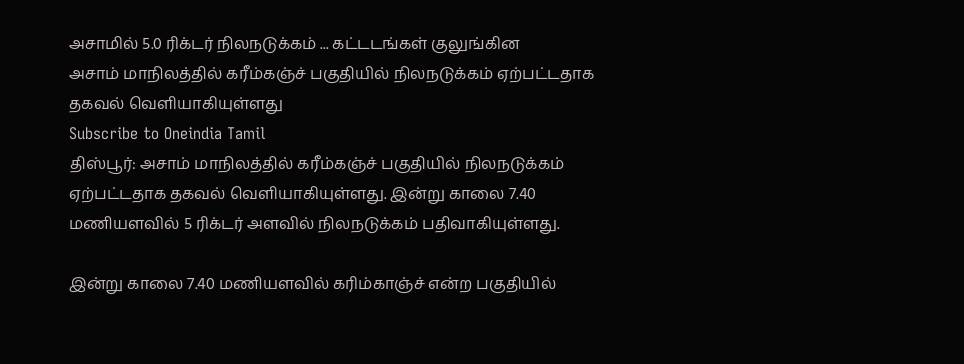அசாமில் 5.0 ரிக்டர் நிலநடுக்கம் ... கட்டடங்கள் குலுங்கின
அசாம் மாநிலத்தில் கரீம்கஞ்ச் பகுதியில் நிலநடுக்கம் ஏற்பட்டதாக தகவல் வெளியாகியுள்ளது
Subscribe to Oneindia Tamil
திஸ்பூர்: அசாம் மாநிலத்தில் கரீம்கஞ்ச் பகுதியில் நிலநடுக்கம் ஏற்பட்டதாக தகவல் வெளியாகியுள்ளது. இன்று காலை 7.40 மணியளவில் 5 ரிக்டர் அளவில் நிலநடுக்கம் பதிவாகியுள்ளது.

இன்று காலை 7.40 மணியளவில் கரிம்காஞ்ச் என்ற பகுதியில்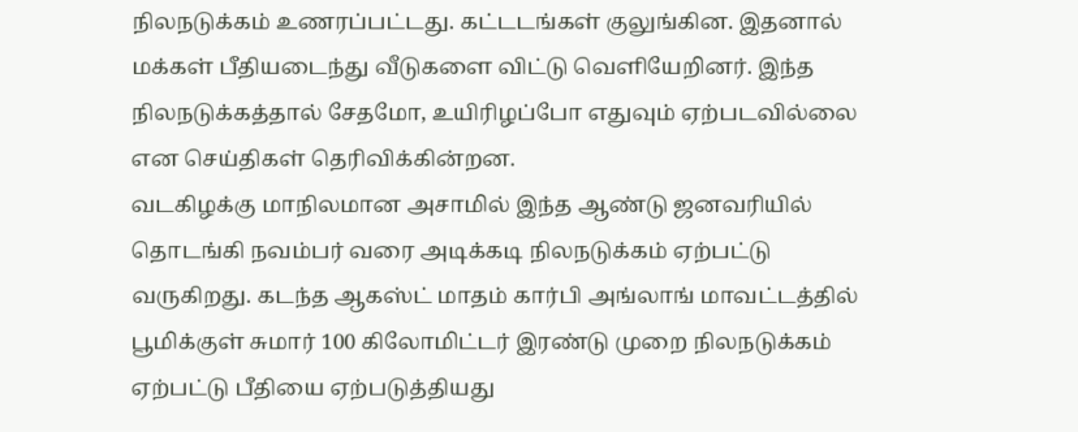நிலநடுக்கம் உணரப்பட்டது. கட்டடங்கள் குலுங்கின. இதனால் மக்கள் பீதியடைந்து வீடுகளை விட்டு வெளியேறினர். இந்த நிலநடுக்கத்தால் சேதமோ, உயிரிழப்போ எதுவும் ஏற்படவில்லை என செய்திகள் தெரிவிக்கின்றன.
வடகிழக்கு மாநிலமான அசாமில் இந்த ஆண்டு ஜனவரியில் தொடங்கி நவம்பர் வரை அடிக்கடி நிலநடுக்கம் ஏற்பட்டு வருகிறது. கடந்த ஆகஸ்ட் மாதம் கார்பி அங்லாங் மாவட்டத்தில் பூமிக்குள் சுமார் 100 கிலோமிட்டர் இரண்டு முறை நிலநடுக்கம் ஏற்பட்டு பீதியை ஏற்படுத்தியது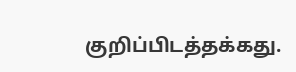குறிப்பிடத்தக்கது.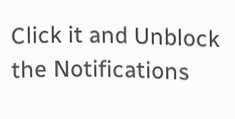Click it and Unblock the Notifications